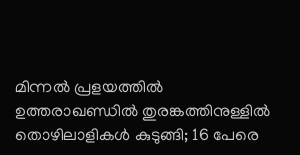മിന്നല്‍ പ്രളയത്തില്‍ ഉത്തരാഖണ്ഡില്‍ തുരങ്കത്തിനുള്ളില്‍ തൊഴിലാളികള്‍ കുടുങ്ങി; 16 പേരെ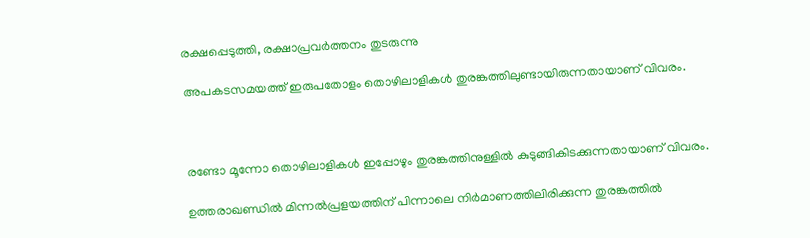രക്ഷപ്പെടുത്തി, രക്ഷാപ്രവര്‍ത്തനം തുടരുന്നു

അപകടസമയത്ത് ഇരുപതോളം തൊഴിലാളികള്‍ തുരങ്കത്തിലുണ്ടായിരുന്നതായാണ് വിവരം.



രണ്ടോ മൂന്നോ തൊഴിലാളികള്‍ ഇപ്പോഴും തുരങ്കത്തിനുള്ളില്‍ കുടുങ്ങികിടക്കുന്നതായാണ് വിവരം.

ഉത്തരാഖണ്ഡില്‍ മിന്നല്‍പ്രളയത്തിന് പിന്നാലെ നിര്‍മാണത്തിലിരിക്കുന്ന തുരങ്കത്തില്‍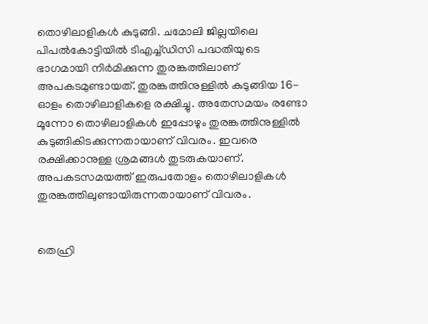തൊഴിലാളികള്‍ കുടുങ്ങി. ചമോലി ജില്ലയിലെ പിപല്‍കോട്ടിയില്‍ ടിഎച്ച്ഡിസി പദ്ധതിയുടെ ഭാഗമായി നിര്‍മിക്കുന്ന തുരങ്കത്തിലാണ് അപകടമുണ്ടായത്. തുരങ്കത്തിനുള്ളില്‍ കുടുങ്ങിയ 16-ഓളം തൊഴിലാളികളെ രക്ഷിച്ചു. അതേസമയം രണ്ടോ മൂന്നോ തൊഴിലാളികള്‍ ഇപ്പോഴും തുരങ്കത്തിനുള്ളില്‍ കുടുങ്ങികിടക്കുന്നതായാണ് വിവരം. ഇവരെ രക്ഷിക്കാനുള്ള ശ്രമങ്ങള്‍ തുടരുകയാണ്. അപകടസമയത്ത് ഇരുപതോളം തൊഴിലാളികള്‍ തുരങ്കത്തിലുണ്ടായിരുന്നതായാണ് വിവരം.


തെഹ്രി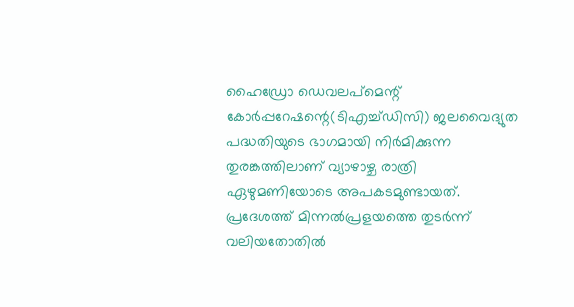ഹൈഡ്രോ ഡെവലപ്‌മെന്റ് കോര്‍പ്പറേഷന്റെ(ടിഎച്ച്ഡിസി) ജലവൈദ്യുത പദ്ധതിയുടെ ഭാഗമായി നിര്‍മിക്കുന്ന തുരങ്കത്തിലാണ് വ്യാഴാഴ്ച രാത്രി ഏഴുമണിയോടെ അപകടമുണ്ടായത്. പ്രദേശത്ത് മിന്നല്‍പ്രളയത്തെ തുടര്‍ന്ന് വലിയതോതില്‍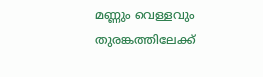മണ്ണും വെള്ളവും തുരങ്കത്തിലേക്ക്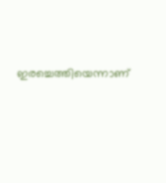ഇരച്ചെത്തിയെന്നാണ്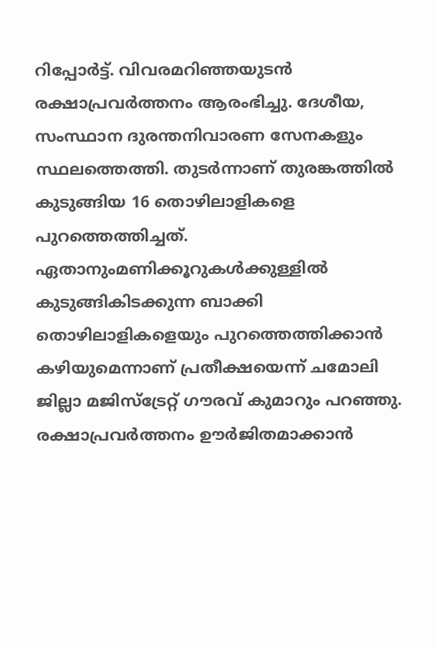റിപ്പോര്‍ട്ട്. വിവരമറിഞ്ഞയുടന്‍ രക്ഷാപ്രവര്‍ത്തനം ആരംഭിച്ചു. ദേശീയ, സംസ്ഥാന ദുരന്തനിവാരണ സേനകളും സ്ഥലത്തെത്തി. തുടര്‍ന്നാണ് തുരങ്കത്തില്‍ കുടുങ്ങിയ 16 തൊഴിലാളികളെ പുറത്തെത്തിച്ചത്. ഏതാനുംമണിക്കൂറുകള്‍ക്കുള്ളില്‍ കുടുങ്ങികിടക്കുന്ന ബാക്കി തൊഴിലാളികളെയും പുറത്തെത്തിക്കാന്‍ കഴിയുമെന്നാണ് പ്രതീക്ഷയെന്ന് ചമോലി ജില്ലാ മജിസ്‌ട്രേറ്റ് ഗൗരവ് കുമാറും പറഞ്ഞു. രക്ഷാപ്രവര്‍ത്തനം ഊര്‍ജിതമാക്കാന്‍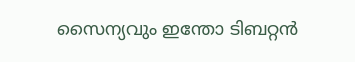സൈന്യവും ഇന്തോ ടിബറ്റന്‍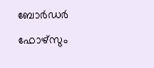ബോര്‍ഡര്‍ ഫോഴ്‌സും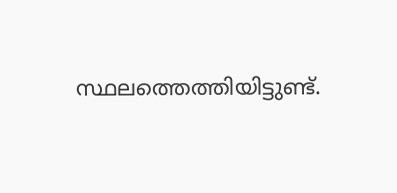സ്ഥലത്തെത്തിയിട്ടുണ്ട്.